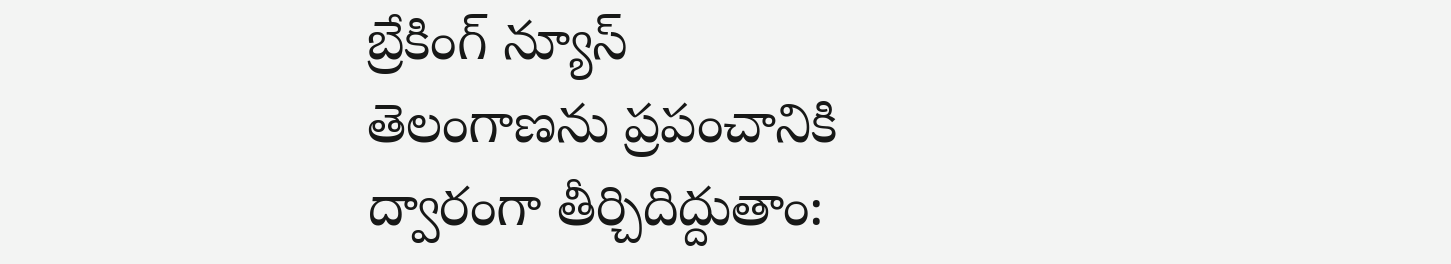బ్రేకింగ్ న్యూస్
తెలంగాణను ప్రపంచానికి ద్వారంగా తీర్చిదిద్దుతాం: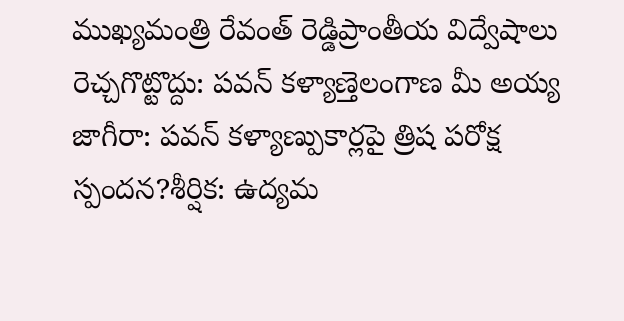ముఖ్యమంత్రి రేవంత్ రెడ్డిప్రాంతీయ విద్వేషాలు రెచ్చగొట్టొద్దు: పవన్ కళ్యాణ్తెలంగాణ మీ అయ్య జాగీరా: పవన్ కళ్యాణ్పుకార్లపై త్రిష పరోక్ష స్పందన?శీర్షిక: ఉద్యమ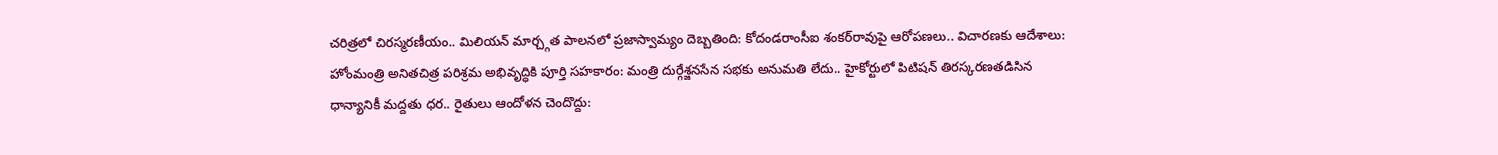చరిత్రలో చిరస్మరణీయం.. మిలియన్ మార్చ్గత పాలనలో ప్రజాస్వామ్యం దెబ్బతింది: కోదండరాంసీఐ శంకర్‌రావుపై ఆరోపణలు.. విచారణకు ఆదేశాలు: హోంమంత్రి అనితచిత్ర పరిశ్రమ అభివృద్ధికి పూర్తి సహకారం: మంత్రి దుర్గేశ్జనసేన సభకు అనుమతి లేదు.. హైకోర్టులో పిటిషన్ తిరస్కరణతడిసిన ధాన్యానికీ మద్దతు ధర.. రైతులు ఆందోళన చెందొద్దు: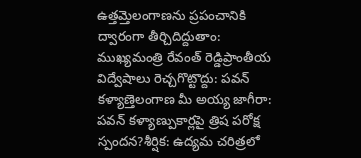ఉత్తమ్తెలంగాణను ప్రపంచానికి ద్వారంగా తీర్చిదిద్దుతాం: ముఖ్యమంత్రి రేవంత్ రెడ్డిప్రాంతీయ విద్వేషాలు రెచ్చగొట్టొద్దు: పవన్ కళ్యాణ్తెలంగాణ మీ అయ్య జాగీరా: పవన్ కళ్యాణ్పుకార్లపై త్రిష పరోక్ష స్పందన?శీర్షిక: ఉద్యమ చరిత్రలో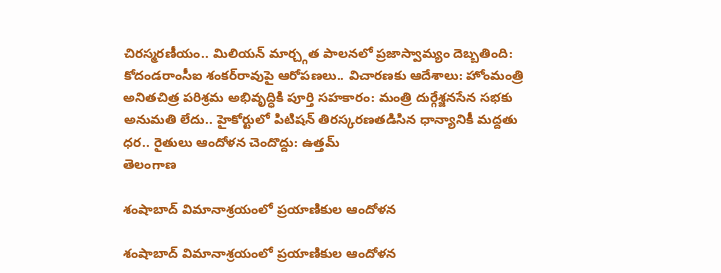చిరస్మరణీయం.. మిలియన్ మార్చ్గత పాలనలో ప్రజాస్వామ్యం దెబ్బతింది: కోదండరాంసీఐ శంకర్‌రావుపై ఆరోపణలు.. విచారణకు ఆదేశాలు: హోంమంత్రి అనితచిత్ర పరిశ్రమ అభివృద్ధికి పూర్తి సహకారం: మంత్రి దుర్గేశ్జనసేన సభకు అనుమతి లేదు.. హైకోర్టులో పిటిషన్ తిరస్కరణతడిసిన ధాన్యానికీ మద్దతు ధర.. రైతులు ఆందోళన చెందొద్దు: ఉత్తమ్
తెలంగాణ

శంషాబాద్ విమానాశ్రయంలో ప్రయాణికుల ఆందోళన

శంషాబాద్ విమానాశ్రయంలో ప్రయాణికుల ఆందోళన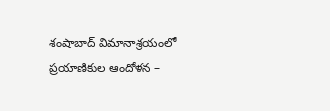శంషాబాద్ విమానాశ్రయంలో ప్రయాణికుల ఆందోళన –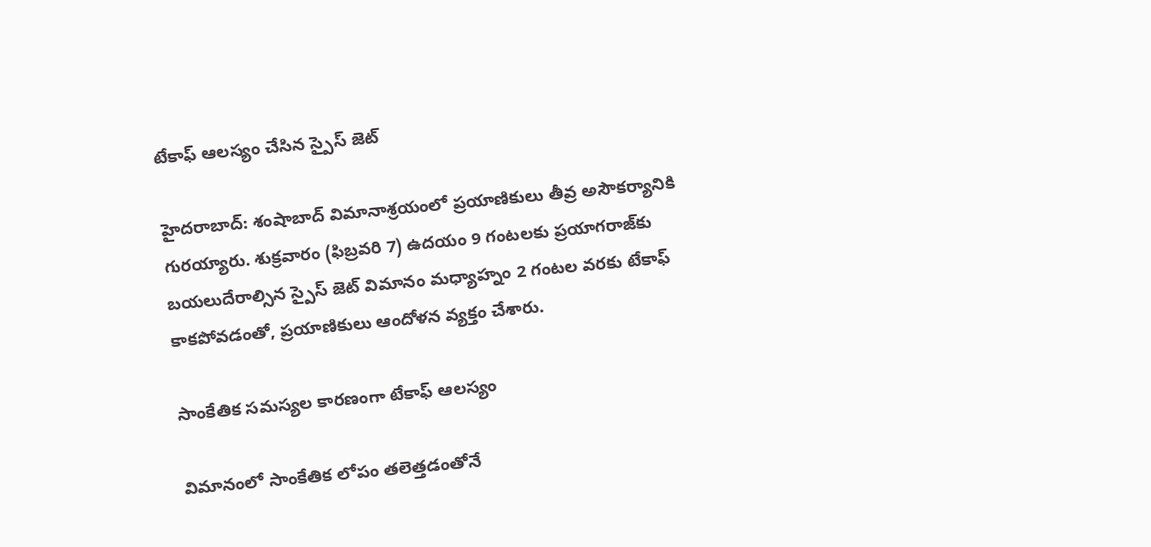టేకాఫ్ ఆలస్యం చేసిన స్పైస్ జెట్

హైదరాబాద్: శంషాబాద్ విమానాశ్రయంలో ప్రయాణికులు తీవ్ర అసౌకర్యానికి గురయ్యారు. శుక్రవారం (ఫిబ్రవరి 7) ఉదయం 9 గంటలకు ప్రయాగరాజ్‌కు బయలుదేరాల్సిన స్పైస్ జెట్ విమానం మధ్యాహ్నం 2 గంటల వరకు టేకాఫ్ కాకపోవడంతో, ప్రయాణికులు ఆందోళన వ్యక్తం చేశారు.

సాంకేతిక సమస్యల కారణంగా టేకాఫ్ ఆలస్యం

విమానంలో సాంకేతిక లోపం తలెత్తడంతోనే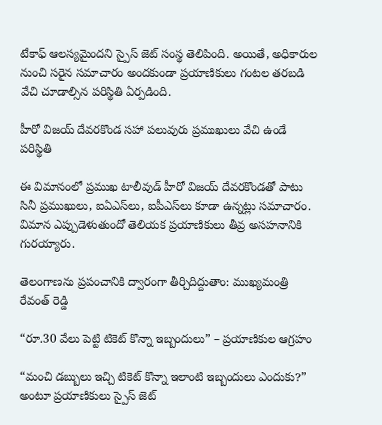టేకాఫ్ ఆలస్యమైందని స్పైస్ జెట్ సంస్థ తెలిపింది. అయితే, అధికారుల నుంచి సరైన సమాచారం అందకుండా ప్రయాణికులు గంటల తరబడి వేచి చూడాల్సిన పరిస్థితి ఏర్పడింది.

హీరో విజయ్ దేవరకొండ సహా పలువురు ప్రముఖులు వేచి ఉండే పరిస్థితి

ఈ విమానంలో ప్రముఖ టాలీవుడ్ హీరో విజయ్ దేవరకొండతో పాటు సినీ ప్రముఖులు, ఐఏఎస్‌లు, ఐపీఎస్‌లు కూడా ఉన్నట్లు సమాచారం. విమాన ఎప్పుడెళుతుందో తెలియక ప్రయాణికులు తీవ్ర అసహనానికి గురయ్యారు.

తెలంగాణను ప్రపంచానికి ద్వారంగా తీర్చిదిద్దుతాం: ముఖ్యమంత్రి రేవంత్ రెడ్డి

“రూ.30 వేలు పెట్టి టికెట్ కొన్నా ఇబ్బందులు” – ప్రయాణికుల ఆగ్రహం

“మంచి డబ్బులు ఇచ్చి టికెట్ కొన్నా ఇలాంటి ఇబ్బందులు ఎందుకు?” అంటూ ప్రయాణికులు స్పైస్ జెట్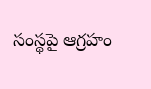సంస్థపై ఆగ్రహం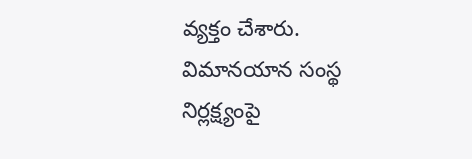వ్యక్తం చేశారు. విమానయాన సంస్థ నిర్లక్ష్యంపై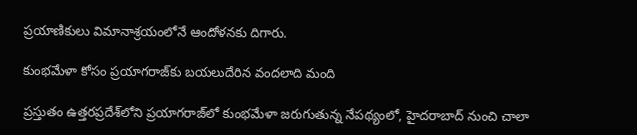ప్రయాణికులు విమానాశ్రయంలోనే ఆందోళనకు దిగారు.

కుంభమేళా కోసం ప్రయాగరాజ్‌కు బయలుదేరిన వందలాది మంది

ప్రస్తుతం ఉత్తరప్రదేశ్‌లోని ప్రయాగరాజ్‌లో కుంభమేళా జరుగుతున్న నేపథ్యంలో, హైదరాబాద్ నుంచి చాలా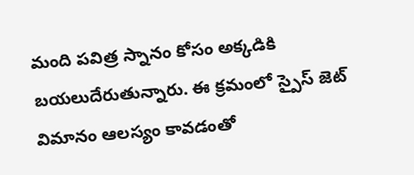మంది పవిత్ర స్నానం కోసం అక్కడికి బయలుదేరుతున్నారు. ఈ క్రమంలో స్పైస్ జెట్ విమానం ఆలస్యం కావడంతో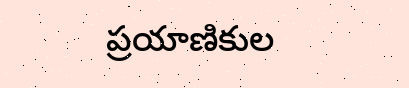ప్రయాణికుల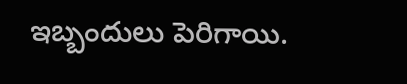ఇబ్బందులు పెరిగాయి.